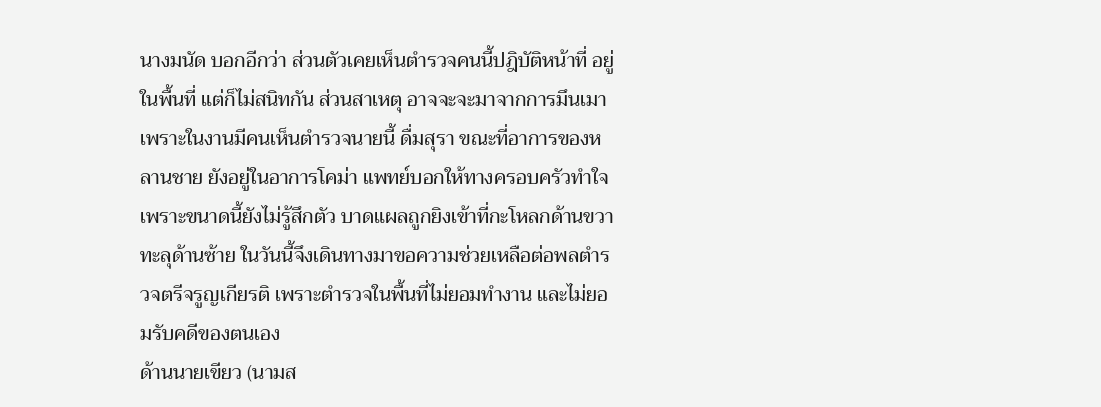นางมนัด บอกอีกว่า ส่วนตัวเคยเห็นตำรวจคนนี้ปฎิบัติหน้าที่ อยู่ในพื้นที่ แต่ก็ไม่สนิทกัน ส่วนสาเหตุ อาจจะจะมาจากการมึนเมา เพราะในงานมีคนเห็นตำรวจนายนี้ ดื่มสุรา ขณะที่อาการของหลานชาย ยังอยู่ในอาการโคม่า แพทย์บอกให้ทางครอบครัวทำใจ เพราะขนาดนี้ยังไม่รู้สึกตัว บาดแผลถูกยิงเข้าที่กะโหลกด้านขวาทะลุด้านซ้าย ในวันนี้จึงเดินทางมาขอความช่วยเหลือต่อพลตำรวจตรีจรูญเกียรติ เพราะตำรวจในพื้นที่ไม่ยอมทำงาน และไม่ยอมรับคดีของตนเอง
ด้านนายเขียว (นามส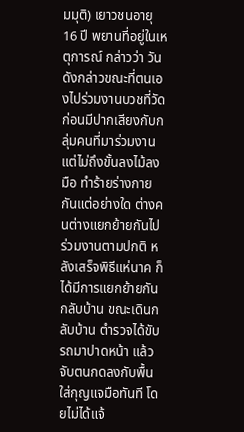มมุติ) เยาวชนอายุ 16 ปี พยานที่อยู่ในเหตุการณ์ กล่าวว่า วันดังกล่าวขณะที่ตนเองไปร่วมงานบวชที่วัด ก่อนมีปากเสียงกับกลุ่มคนที่มาร่วมงาน แต่ไม่ถึงขั้นลงไม้ลงมือ ทำร้ายร่างกายกันแต่อย่างใด ต่างคนต่างแยกย้ายกันไปร่วมงานตามปกติ หลังเสร็จพิธีแห่นาค ก็ได้มีการแยกย้ายกันกลับบ้าน ขณะเดินกลับบ้าน ตำรวจได้ขับรถมาปาดหน้า แล้วจับตนกดลงกับพื้น ใส่กุญแจมือทันที โดยไม่ได้แจ้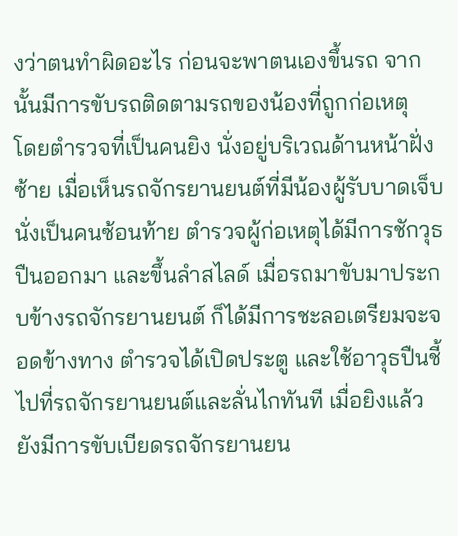งว่าตนทำผิดอะไร ก่อนจะพาตนเองขึ้นรถ จากนั้นมีการขับรถติดตามรถของน้องที่ถูกก่อเหตุ
โดยตำรวจที่เป็นคนยิง นั่งอยู่บริเวณด้านหน้าฝั่งซ้าย เมื่อเห็นรถจักรยานยนต์ที่มีน้องผู้รับบาดเจ็บนั่งเป็นคนซ้อนท้าย ตำรวจผู้ก่อเหตุได้มีการชักวุธปืนออกมา และขึ้นลำสไลด์ เมื่อรถมาขับมาประกบข้างรถจักรยานยนต์ ก็ได้มีการชะลอเตรียมจะจอดข้างทาง ตำรวจได้เปิดประตู และใช้อาวุธปืนชี้ไปที่รถจักรยานยนต์และลั่นไกทันที เมื่อยิงแล้ว ยังมีการขับเบียดรถจักรยานยน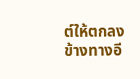ต์ให้ตกลงข้างทางอี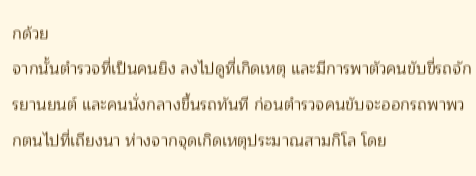กด้วย
จากนั้นตำรวจที่เป็นคนยิง ลงไปดูที่เกิดเหตุ และมีการพาตัวคนขับขี่รถจักรยานยนต์ และคนนั่งกลางขึ้นรถทันที ก่อนตำรวจคนขับจะออกรถพาพวกตนไปที่เถียงนา ห่างจากจุดเกิดเหตุประมาณสามกิโล โดย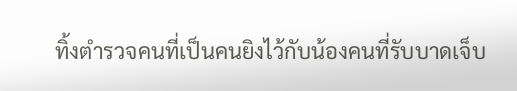ทิ้งตำรวจคนที่เป็นคนยิงไว้กับน้องคนที่รับบาดเจ็บ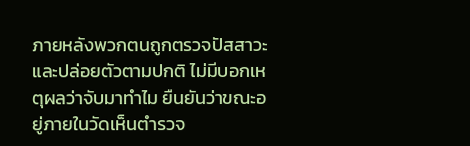ภายหลังพวกตนถูกตรวจปัสสาวะ และปล่อยตัวตามปกติ ไม่มีบอกเหตุผลว่าจับมาทำไม ยืนยันว่าขณะอยู่ภายในวัดเห็นตำรวจ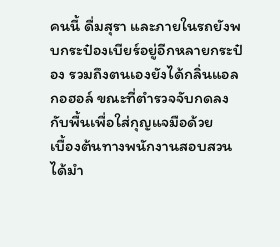คนนี้ ดื่มสุรา และภายในรถยังพบกระป๋องเบียร์อยู่อีกหลายกระป๋อง รวมถึงตนเองยังได้กลิ่นแอลกอฮอล์ ขณะที่ตำรวจจับกดลงกับพื้นเพื่อใส่กุญแจมือด้วย
เบื้องต้นทางพนักงานสอบสวนได้มำ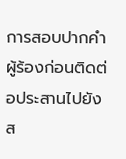การสอบปากคำผู้ร้องก่อนติดต่อประสานไปยัง ส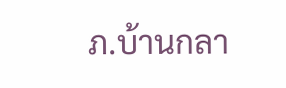ภ.บ้านกลา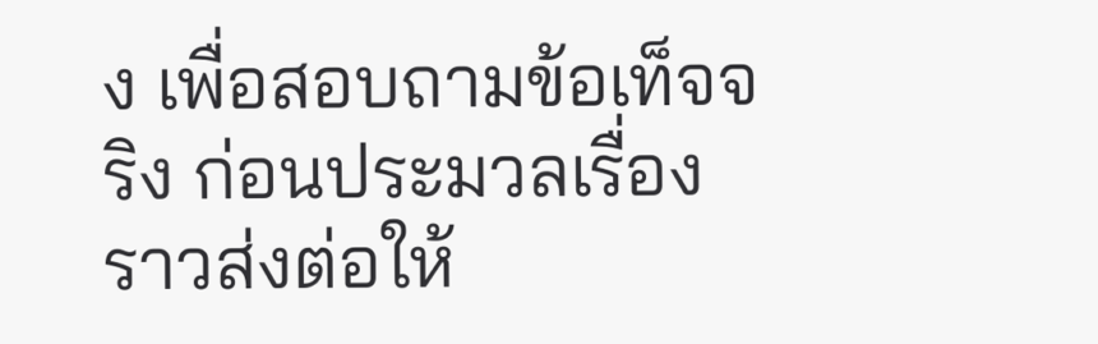ง เพื่อสอบถามข้อเท็จจริง ก่อนประมวลเรื่องราวส่งต่อให้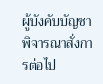ผู้บังคับบัญชาพิจารณาสั่งการต่อไป